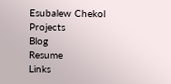Esubalew Chekol
Projects
Blog
Resume
Links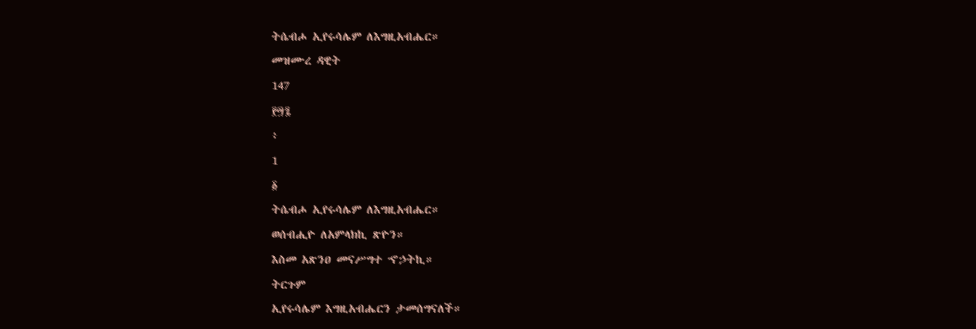ትሴብሖ ኢየሩሳሌም ለእግዚአብሔር።
መዝሙረ ዳዊት
147
፻፵፯
፥
1
፩
ትሴብሖ ኢየሩሳሌም ለእግዚአብሔር።
ወሰብሒዮ ለአምላክኪ ጽዮን።
እስመ አጽንዐ መናሥግተ ኆኃትኪ።
ትርጉም
ኢየሩሳሌም እግዚአብሔርን ታመሰግናለች።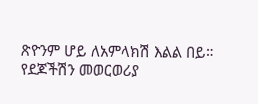ጽዮንም ሆይ ለአምላክሽ እልል በይ።
የደጆችሽን መወርወሪያ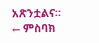አጽንቷልና።
← ምስባክ